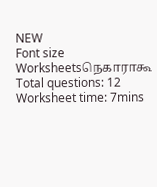NEW
Font size
Worksheetsநெகாராகூ
Total questions: 12
Worksheet time: 7mins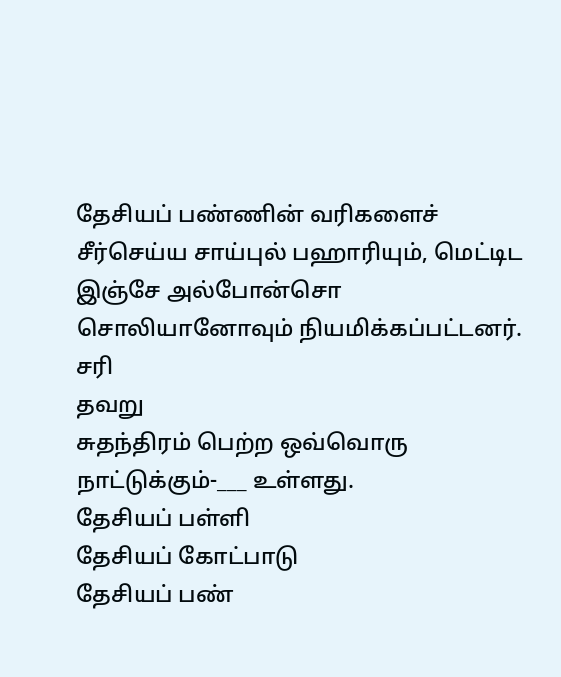தேசியப் பண்ணின் வரிகளைச் சீர்செய்ய சாய்புல் பஹாரியும், மெட்டிட இஞ்சே அல்போன்சொ சொலியானோவும் நியமிக்கப்பட்டனர்.
சரி
தவறு
சுதந்திரம் பெற்ற ஒவ்வொரு நாட்டுக்கும்-___ உள்ளது.
தேசியப் பள்ளி
தேசியப் கோட்பாடு
தேசியப் பண்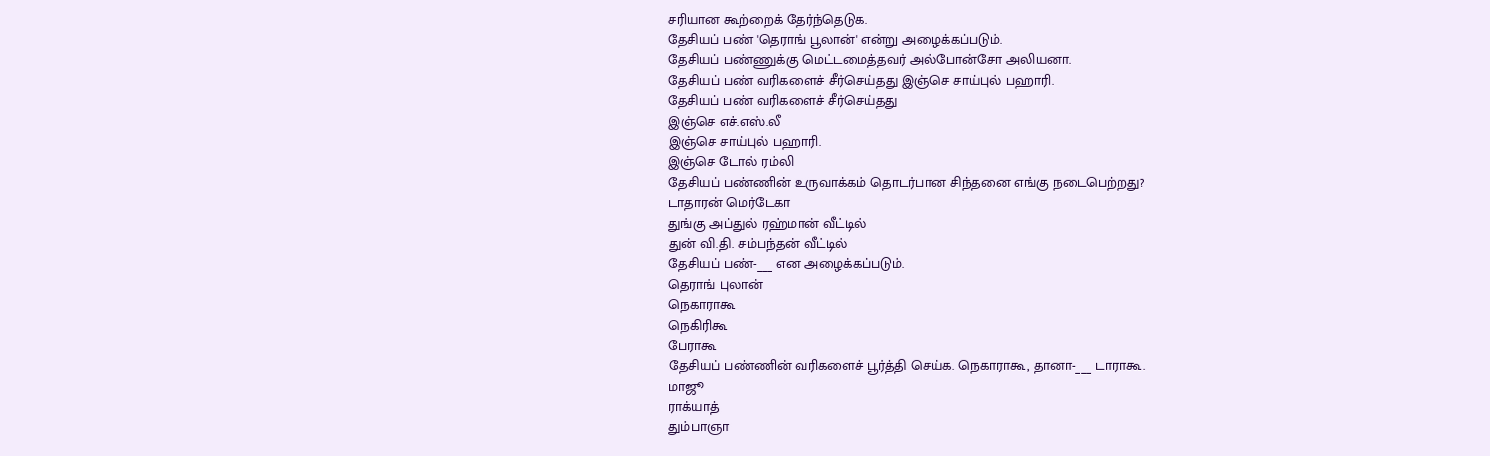சரியான கூற்றைக் தேர்ந்தெடுக.
தேசியப் பண் 'தெராங் பூலான்' என்று அழைக்கப்படும்.
தேசியப் பண்ணுக்கு மெட்டமைத்தவர் அல்போன்சோ அலியனா.
தேசியப் பண் வரிகளைச் சீர்செய்தது இஞ்செ சாய்புல் பஹாரி.
தேசியப் பண் வரிகளைச் சீர்செய்தது
இஞ்செ எச்.எஸ்.லீ
இஞ்செ சாய்புல் பஹாரி.
இஞ்செ டோல் ரம்லி
தேசியப் பண்ணின் உருவாக்கம் தொடர்பான சிந்தனை எங்கு நடைபெற்றது?
டாதாரன் மெர்டேகா
துங்கு அப்துல் ரஹ்மான் வீட்டில்
துன் வி.தி. சம்பந்தன் வீட்டில்
தேசியப் பண்-___ என அழைக்கப்படும்.
தெராங் புலான்
நெகாராகூ
நெகிரிகூ
பேராகூ
தேசியப் பண்ணின் வரிகளைச் பூர்த்தி செய்க. நெகாராகூ, தானா-___ டாராகூ.
மாஜூ
ராக்யாத்
தும்பாஞா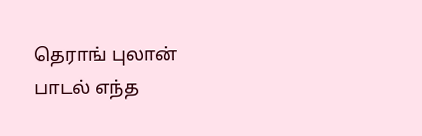தெராங் புலான் பாடல் எந்த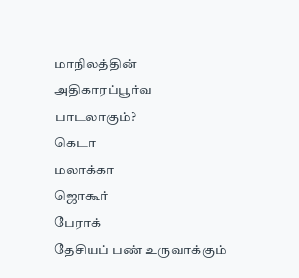மாநிலத்தின் அதிகாரப்பூர்வ பாடலாகும்?
கெடா
மலாக்கா
ஜொகூர்
பேராக்
தேசியப் பண் உருவாக்கும்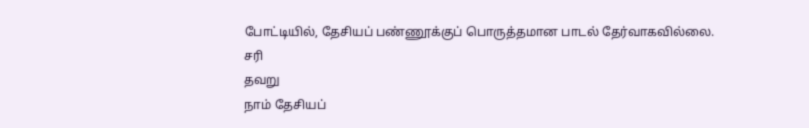போட்டியில், தேசியப் பண்ணூக்குப் பொருத்தமான பாடல் தேர்வாகவில்லை.
சரி
தவறு
நாம் தேசியப்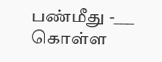பண்மீது -___ கொள்ள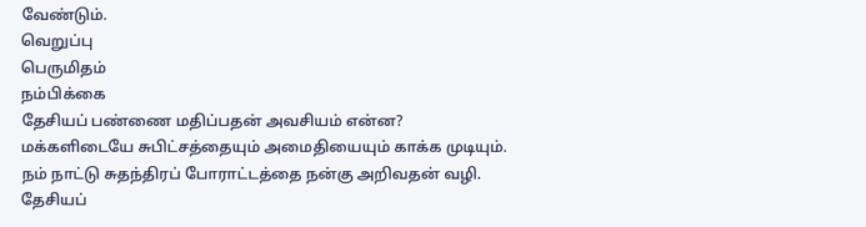வேண்டும்.
வெறுப்பு
பெருமிதம்
நம்பிக்கை
தேசியப் பண்ணை மதிப்பதன் அவசியம் என்ன?
மக்களிடையே சுபிட்சத்தையும் அமைதியையும் காக்க முடியும்.
நம் நாட்டு சுதந்திரப் போராட்டத்தை நன்கு அறிவதன் வழி.
தேசியப்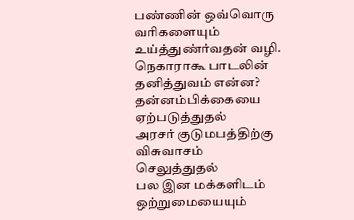பண்ணின் ஒவ்வொரு வரிகளையும் உய்த்துண்ர்வதன் வழி.
நெகாராகூ பாடலின் தனித்துவம் என்ன?
தன்னம்பிக்கையை ஏற்படுத்துதல்
அரசர் குடுமபத்திற்கு விசுவாசம் செலுத்துதல்
பல இன மக்களிடம் ஒற்றுமையையும்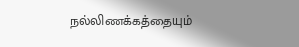நல்லிணக்கத்தையும்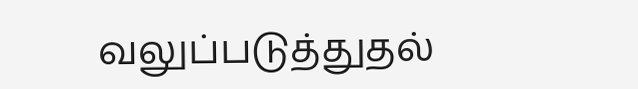வலுப்படுத்துதல்